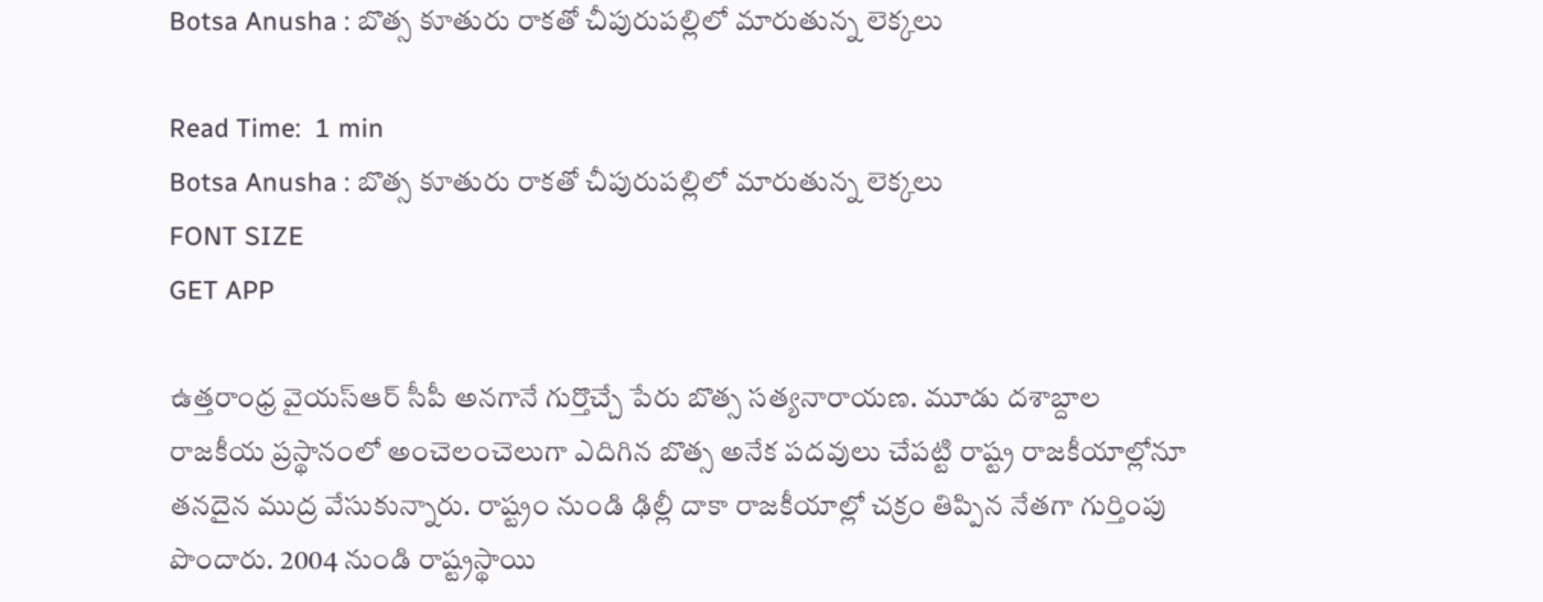Botsa Anusha : బొత్స కూతురు రాకతో చీపురుపల్లిలో మారుతున్న లెక్కలు

Read Time:  1 min
Botsa Anusha : బొత్స కూతురు రాకతో చీపురుపల్లిలో మారుతున్న లెక్కలు
FONT SIZE
GET APP

ఉత్తరాంధ్ర వైయస్ఆర్ సీపీ అనగానే గుర్తొచ్చే పేరు బొత్స సత్యనారాయణ. మూడు దశాబ్దాల రాజకీయ ప్రస్థానంలో అంచెలంచెలుగా ఎదిగిన బొత్స అనేక పదవులు చేపట్టి రాష్ట్ర రాజకీయాల్లోనూ తనదైన ముద్ర వేసుకున్నారు. రాష్ట్రం నుండి ఢిల్లీ దాకా రాజకీయాల్లో చక్రం తిప్పిన నేతగా గుర్తింపు పొందారు. 2004 నుండి రాష్ట్రస్థాయి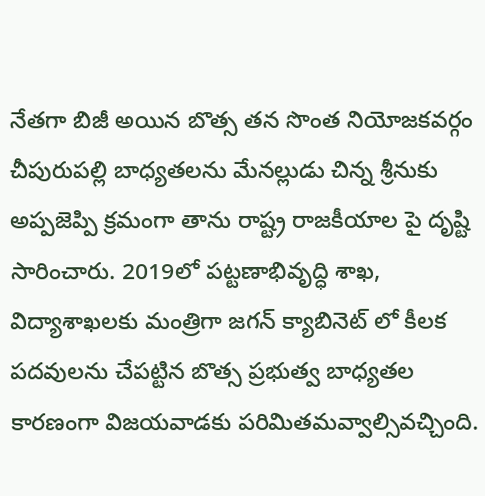నేతగా బిజీ అయిన బొత్స తన సొంత నియోజకవర్గం చీపురుపల్లి బాధ్యతలను మేనల్లుడు చిన్న శ్రీనుకు అప్పజెప్పి క్రమంగా తాను రాష్ట్ర రాజకీయాల పై దృష్టి సారించారు. 2019లో పట్టణాభివృద్ధి శాఖ, విద్యాశాఖలకు మంత్రిగా జగన్ క్యాబినెట్ లో కీలక పదవులను చేపట్టిన బొత్స ప్రభుత్వ బాధ్యతల కారణంగా విజయవాడకు పరిమితమవ్వాల్సివచ్చింది.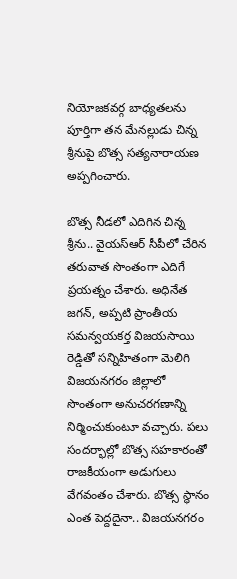నియోజకవర్గ బాధ్యతలను పూర్తిగా తన మేనల్లుడు చిన్న శ్రీనుపై బొత్స సత్యనారాయణ అప్పగించారు.

బొత్స నీడలో ఎదిగిన చిన్న శ్రీను.. వైయస్ఆర్ సీపీలో చేరిన తరువాత సొంతంగా ఎదిగే ప్రయత్నం చేశారు. అధినేత జగన్, అప్పటి ప్రాంతీయ సమన్వయకర్త విజయసాయి రెడ్డితో సన్నిహితంగా మెలిగి విజయనగరం జిల్లాలో సొంతంగా అనుచరగణాన్ని నిర్మించుకుంటూ వచ్చారు. పలు సందర్భాల్లో బొత్స సహకారంతో రాజకీయంగా అడుగులు వేగవంతం చేశారు. బొత్స స్థానం ఎంత పెద్దదైనా.. విజయనగరం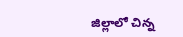జిల్లాలో చిన్న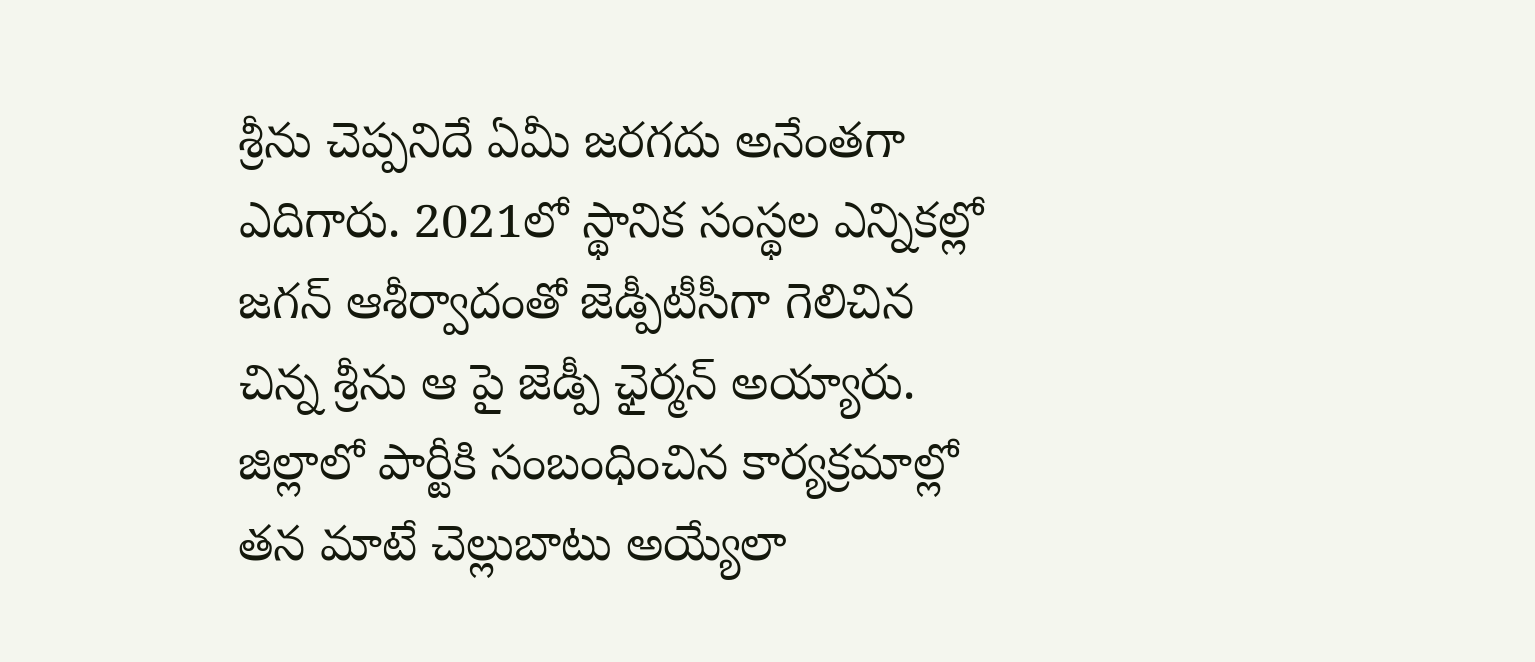శ్రీను చెప్పనిదే ఏమీ జరగదు అనేంతగా ఎదిగారు. 2021లో స్థానిక సంస్థల ఎన్నికల్లో జగన్ ఆశీర్వాదంతో జెడ్పీటీసీగా గెలిచిన చిన్న శ్రీను ఆ పై జెడ్పీ ఛైర్మన్ అయ్యారు. జిల్లాలో పార్టీకి సంబంధించిన కార్యక్రమాల్లో తన మాటే చెల్లుబాటు అయ్యేలా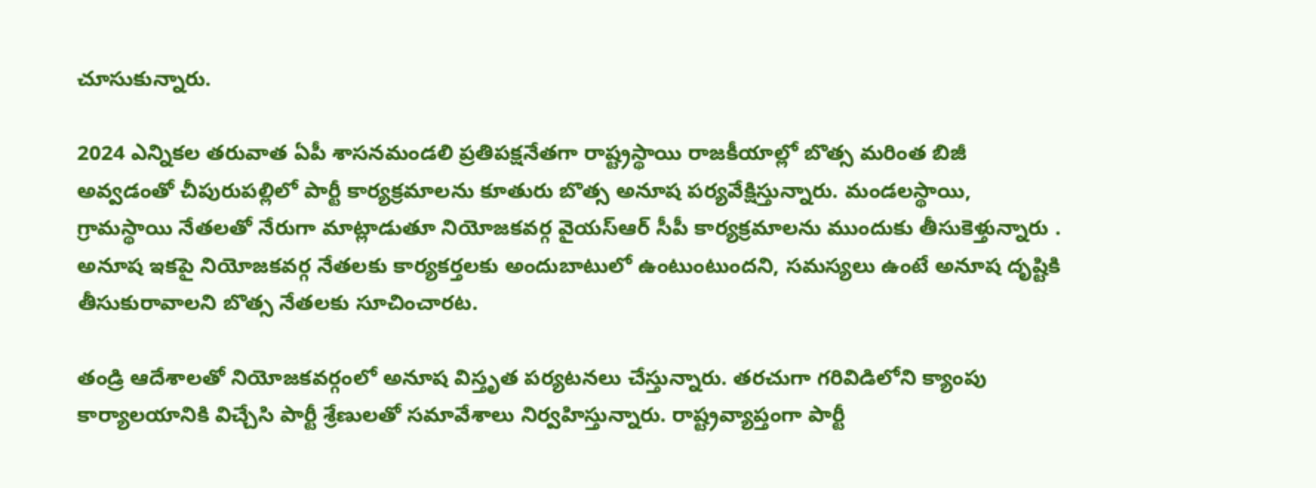చూసుకున్నారు.

2024 ఎన్నికల తరువాత ఏపీ శాసనమండలి ప్రతిపక్షనేతగా రాష్ట్రస్థాయి రాజకీయాల్లో బొత్స మరింత బిజీ అవ్వడంతో చీపురుపల్లిలో పార్టీ కార్యక్రమాలను కూతురు బొత్స అనూష పర్యవేక్షిస్తున్నారు. మండలస్థాయి, గ్రామస్థాయి నేతలతో నేరుగా మాట్లాడుతూ నియోజకవర్గ వైయస్ఆర్ సీపీ కార్యక్రమాలను ముందుకు తీసుకెళ్తున్నారు . అనూష ఇకపై నియోజకవర్గ నేతలకు కార్యకర్తలకు అందుబాటులో ఉంటుంటుందని, సమస్యలు ఉంటే అనూష దృష్టికి తీసుకురావాలని బొత్స నేతలకు సూచించారట.

తండ్రి ఆదేశాలతో నియోజకవర్గంలో అనూష విస్తృత పర్యటనలు చేస్తున్నారు. తరచుగా గరివిడిలోని క్యాంపు కార్యాలయానికి విచ్చేసి పార్టీ శ్రేణులతో సమావేశాలు నిర్వహిస్తున్నారు. రాష్ట్రవ్యాప్తంగా పార్టీ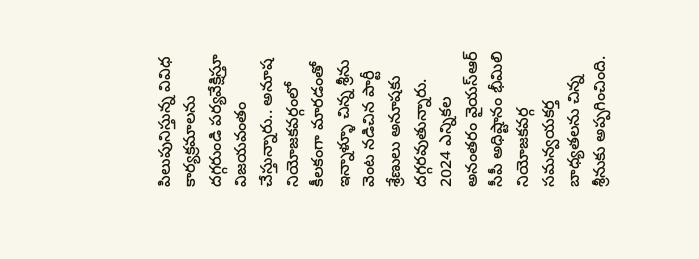పిలుపునిస్తున్న వివిధ కార్యక్రమాలను దగ్గరుండి పర్యవేక్షిస్తూ విజయవంతం చేస్తున్నారు.. అనూష నియోజకవర్గంలో కీలకంగా మారడంతో ఇన్నాళ్ళూ చిన్న శ్రీను వెంట నడిచిన పార్టీ శ్రేణులు అనూషకు దగ్గరవుతున్నారు. 2024 ఎన్నికల అనంతరం వైయస్ఆర్ సీపీ అధిష్టానం భీమిలి నియోజకవర్గ సమన్వయకర్త బాధ్యతలను చిన్న శ్రీనుకు అప్పగించింది.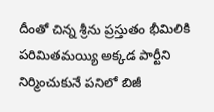దీంతో చిన్న శ్రీను ప్రస్తుతం భీమిలికి పరిమితమయ్యి అక్కడ పార్టీని నిర్మించుకునే పనిలో బిజీ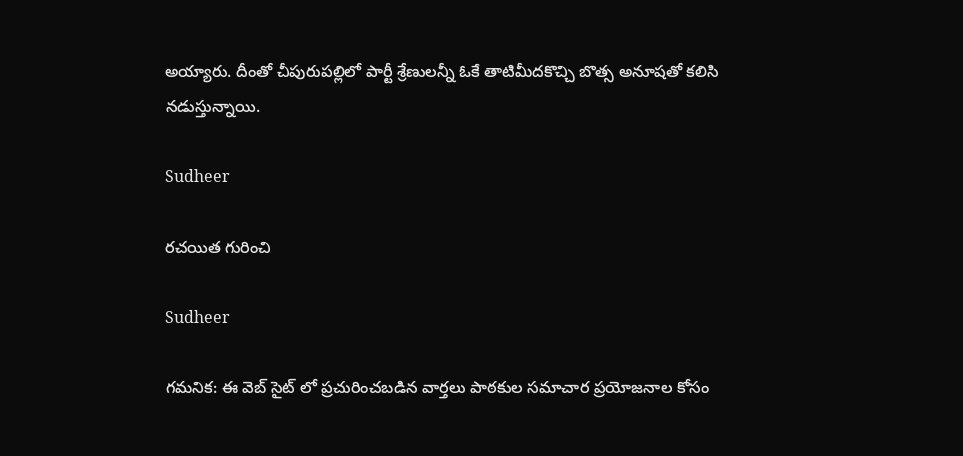అయ్యారు. దీంతో చీపురుపల్లిలో పార్టీ శ్రేణులన్నీ ఓకే తాటిమీదకొచ్చి బొత్స అనూషతో కలిసి నడుస్తున్నాయి.

Sudheer

రచయిత గురించి

Sudheer

గమనిక: ఈ వెబ్ సైట్ లో ప్రచురించబడిన వార్తలు పాఠకుల సమాచార ప్రయోజనాల కోసం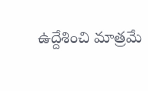ఉద్దేశించి మాత్రమే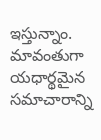ఇస్తున్నాం. మావంతుగా యధార్థమైన సమాచారాన్ని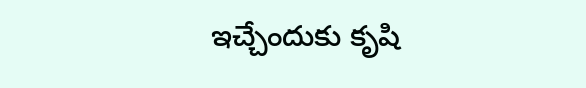ఇచ్చేందుకు కృషి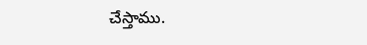చేస్తాము.